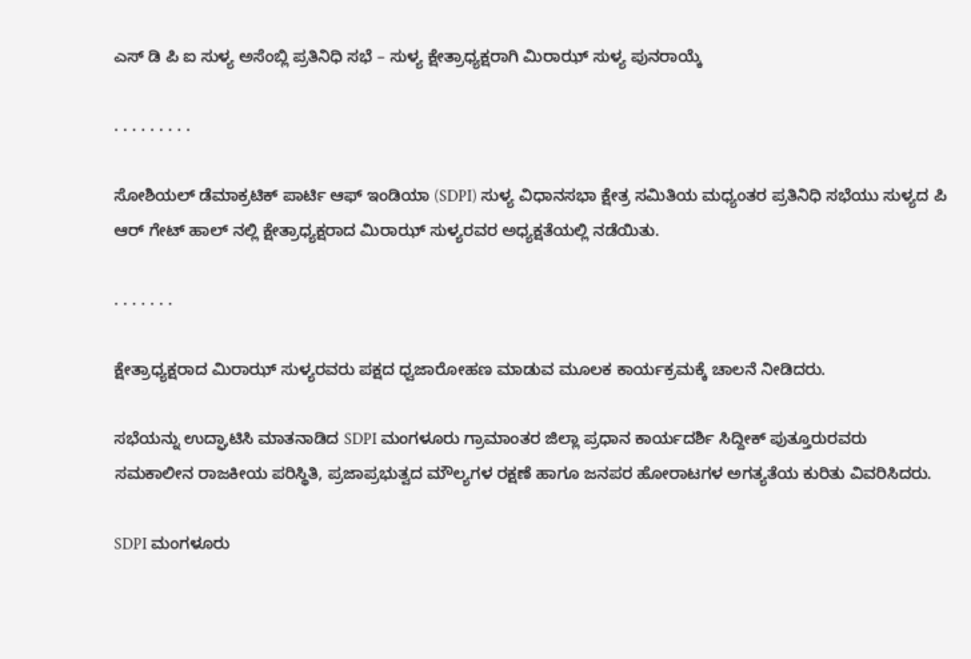ಎಸ್ ಡಿ ಪಿ ಐ ಸುಳ್ಯ ಅಸೆಂಬ್ಲಿ ಪ್ರತಿನಿಧಿ ಸಭೆ – ಸುಳ್ಯ ಕ್ಷೇತ್ರಾಧ್ಯಕ್ಷರಾಗಿ ಮಿರಾಝ್ ಸುಳ್ಯ ಪುನರಾಯ್ಕೆ

. . . . . . . . .

ಸೋಶಿಯಲ್ ಡೆಮಾಕ್ರಟಿಕ್ ಪಾರ್ಟಿ ಆಫ್‌ ಇಂಡಿಯಾ (SDPI) ಸುಳ್ಯ ವಿಧಾನಸಭಾ ಕ್ಷೇತ್ರ ಸಮಿತಿಯ ಮಧ್ಯಂತರ ಪ್ರತಿನಿಧಿ ಸಭೆಯು ಸುಳ್ಯದ ಪಿ ಆರ್ ಗೇಟ್ ಹಾಲ್ ನಲ್ಲಿ ಕ್ಷೇತ್ರಾಧ್ಯಕ್ಷರಾದ ಮಿರಾಝ್ ಸುಳ್ಯರವರ ಅಧ್ಯಕ್ಷತೆಯಲ್ಲಿ ನಡೆಯಿತು.

. . . . . . .

ಕ್ಷೇತ್ರಾಧ್ಯಕ್ಷರಾದ ಮಿರಾಝ್ ಸುಳ್ಯರವರು ಪಕ್ಷದ ಧ್ವಜಾರೋಹಣ ಮಾಡುವ ಮೂಲಕ ಕಾರ್ಯಕ್ರಮಕ್ಕೆ ಚಾಲನೆ ನೀಡಿದರು.

ಸಭೆಯನ್ನು ಉದ್ಘಾಟಿಸಿ ಮಾತನಾಡಿದ SDPI ಮಂಗಳೂರು ಗ್ರಾಮಾಂತರ ಜಿಲ್ಲಾ ಪ್ರಧಾನ ಕಾರ್ಯದರ್ಶಿ ಸಿದ್ದೀಕ್ ಪುತ್ತೂರುರವರು ಸಮಕಾಲೀನ ರಾಜಕೀಯ ಪರಿಸ್ಥಿತಿ, ಪ್ರಜಾಪ್ರಭುತ್ವದ ಮೌಲ್ಯಗಳ ರಕ್ಷಣೆ ಹಾಗೂ ಜನಪರ ಹೋರಾಟಗಳ ಅಗತ್ಯತೆಯ ಕುರಿತು ವಿವರಿಸಿದರು.

SDPI ಮಂಗಳೂರು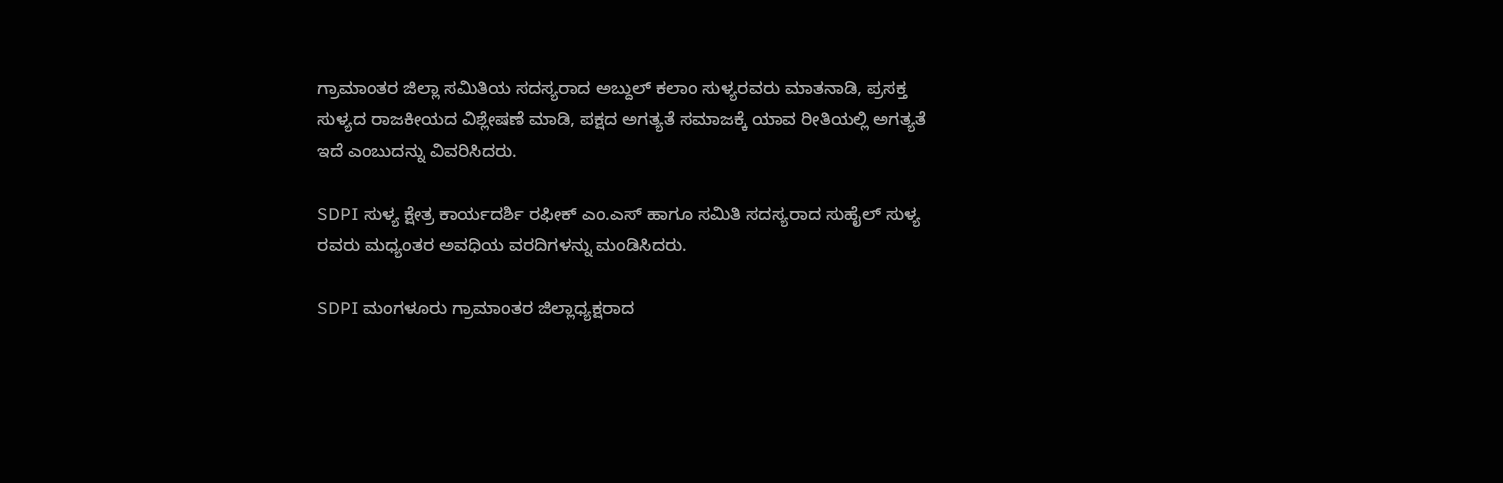ಗ್ರಾಮಾಂತರ ಜಿಲ್ಲಾ ಸಮಿತಿಯ ಸದಸ್ಯರಾದ ಅಬ್ದುಲ್ ಕಲಾಂ ಸುಳ್ಯರವರು ಮಾತನಾಡಿ, ಪ್ರಸಕ್ತ ಸುಳ್ಯದ ರಾಜಕೀಯದ ವಿಶ್ಲೇಷಣೆ ಮಾಡಿ, ಪಕ್ಷದ ಅಗತ್ಯತೆ ಸಮಾಜಕ್ಕೆ ಯಾವ ರೀತಿಯಲ್ಲಿ ಅಗತ್ಯತೆ ಇದೆ ಎಂಬುದನ್ನು ವಿವರಿಸಿದರು.

SDPI ಸುಳ್ಯ ಕ್ಷೇತ್ರ ಕಾರ್ಯದರ್ಶಿ ರಫೀಕ್ ಎಂ.ಎಸ್ ಹಾಗೂ ಸಮಿತಿ ಸದಸ್ಯರಾದ ಸುಹೈಲ್ ಸುಳ್ಯ ರವರು ಮಧ್ಯಂತರ ಅವಧಿಯ ವರದಿಗಳನ್ನು ಮಂಡಿಸಿದರು.

SDPI ಮಂಗಳೂರು ಗ್ರಾಮಾಂತರ ಜಿಲ್ಲಾಧ್ಯಕ್ಷರಾದ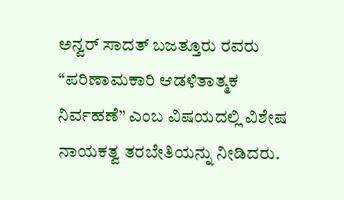ಅನ್ವರ್ ಸಾದತ್ ಬಜತ್ತೂರು ರವರು “ಪರಿಣಾಮಕಾರಿ ಆಡಳಿತಾತ್ಮಕ ನಿರ್ವಹಣೆ” ಎಂಬ ವಿಷಯದಲ್ಲಿ ವಿಶೇಷ ನಾಯಕತ್ವ ತರಬೇತಿಯನ್ನು ನೀಡಿದರು.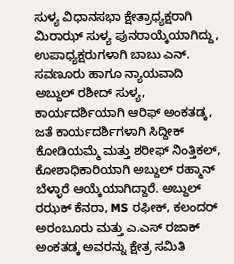ಸುಳ್ಯ ವಿಧಾನಸಭಾ ಕ್ಷೇತ್ರಾಧ್ಯಕ್ಷರಾಗಿ ಮಿರಾಝ್ ಸುಳ್ಯ ಪುನರಾಯ್ಕೆಯಾಗಿದ್ದು, ಉಪಾಧ್ಯಕ್ಷರುಗಳಾಗಿ ಬಾಬು ಎನ್. ಸವಣೂರು ಹಾಗೂ ನ್ಯಾಯವಾದಿ ಅಬ್ದುಲ್ ರಶೀದ್ ಸುಳ್ಯ, ಕಾರ್ಯದರ್ಶಿಯಾಗಿ ಆರಿಫ್ ಅಂಕತಡ್ಕ, ಜತೆ ಕಾರ್ಯದರ್ಶಿಗಳಾಗಿ ಸಿದ್ದೀಕ್ ಕೋಡಿಯಮ್ಮೆ ಮತ್ತು ಶರೀಫ್ ನಿಂತ್ತಿಕಲ್, ಕೋಶಾಧಿಕಾರಿಯಾಗಿ ಅಬ್ದುಲ್ ರಹ್ಮಾನ್ ಬೆಳ್ಳಾರೆ ಆಯ್ಕೆಯಾಗಿದ್ದಾರೆ. ಅಬ್ದುಲ್ ರಝಕ್ ಕೆನರಾ, MS ರಫೀಕ್, ಕಲಂದರ್ ಅರಂಬೂರು ಮತ್ತು ಎ.ಎಸ್ ರಜಾಕ್ ಅಂಕತಡ್ಕ ಅವರನ್ನು ಕ್ಷೇತ್ರ ಸಮಿತಿ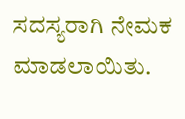ಸದಸ್ಯರಾಗಿ ನೇಮಕ ಮಾಡಲಾಯಿತು.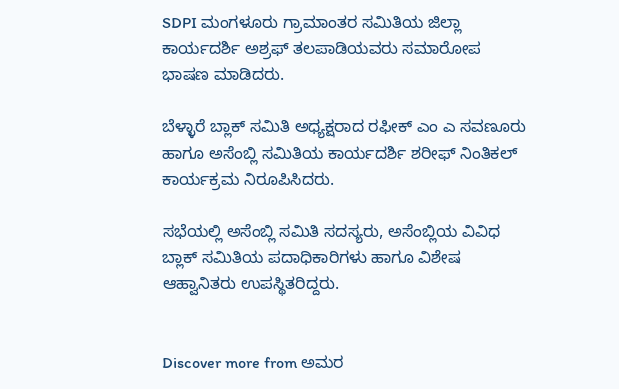SDPI ಮಂಗಳೂರು ಗ್ರಾಮಾಂತರ ಸಮಿತಿಯ ಜಿಲ್ಲಾ ಕಾರ್ಯದರ್ಶಿ ಅಶ್ರಫ್ ತಲಪಾಡಿಯವರು ಸಮಾರೋಪ ಭಾಷಣ ಮಾಡಿದರು.

ಬೆಳ್ಳಾರೆ ಬ್ಲಾಕ್ ಸಮಿತಿ ಅಧ್ಯಕ್ಷರಾದ ರಫೀಕ್ ಎಂ ಎ ಸವಣೂರು ಹಾಗೂ ಅಸೆಂಬ್ಲಿ ಸಮಿತಿಯ ಕಾರ್ಯದರ್ಶಿ ಶರೀಫ್ ನಿಂತಿಕಲ್ ಕಾರ್ಯಕ್ರಮ ನಿರೂಪಿಸಿದರು.

ಸಭೆಯಲ್ಲಿ ಅಸೆಂಬ್ಲಿ ಸಮಿತಿ ಸದಸ್ಯರು, ಅಸೆಂಬ್ಲಿಯ ವಿವಿಧ ಬ್ಲಾಕ್ ಸಮಿತಿಯ ಪದಾಧಿಕಾರಿಗಳು ಹಾಗೂ ವಿಶೇಷ ಆಹ್ವಾನಿತರು ಉಪಸ್ಥಿತರಿದ್ದರು.


Discover more from ಅಮರ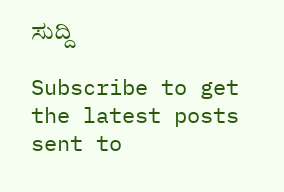ಸುದ್ದಿ

Subscribe to get the latest posts sent to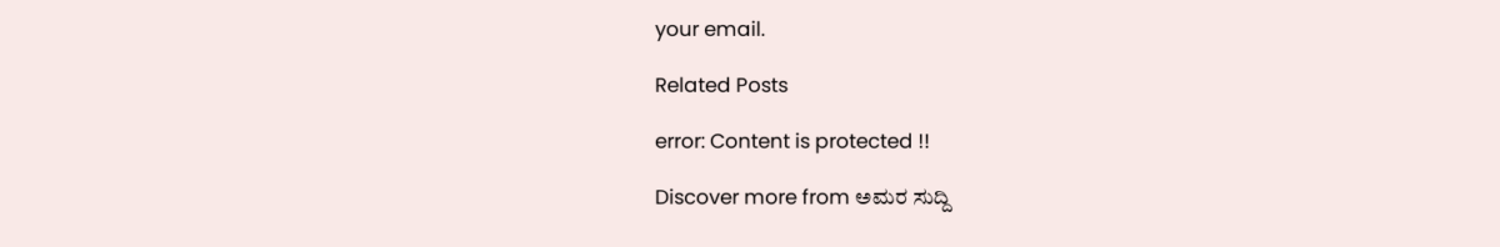your email.

Related Posts

error: Content is protected !!

Discover more from ಅಮರ ಸುದ್ದಿ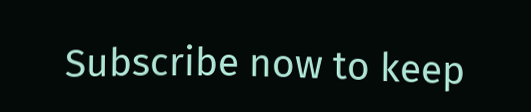Subscribe now to keep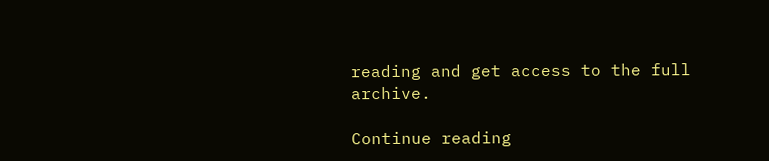reading and get access to the full archive.

Continue reading